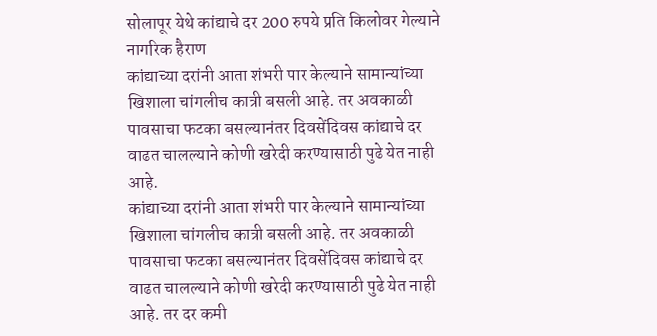सोलापूर येथे कांद्याचे दर 200 रुपये प्रति किलोवर गेल्याने नागरिक हैराण
कांद्याच्या दरांनी आता शंभरी पार केल्याने सामान्यांच्या खिशाला चांगलीच कात्री बसली आहे. तर अवकाळी पावसाचा फटका बसल्यानंतर दिवसेंदिवस कांद्याचे दर वाढत चालल्याने कोणी खरेदी करण्यासाठी पुढे येत नाही आहे.
कांद्याच्या दरांनी आता शंभरी पार केल्याने सामान्यांच्या खिशाला चांगलीच कात्री बसली आहे. तर अवकाळी पावसाचा फटका बसल्यानंतर दिवसेंदिवस कांद्याचे दर वाढत चालल्याने कोणी खरेदी करण्यासाठी पुढे येत नाही आहे. तर दर कमी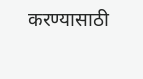करण्यासाठी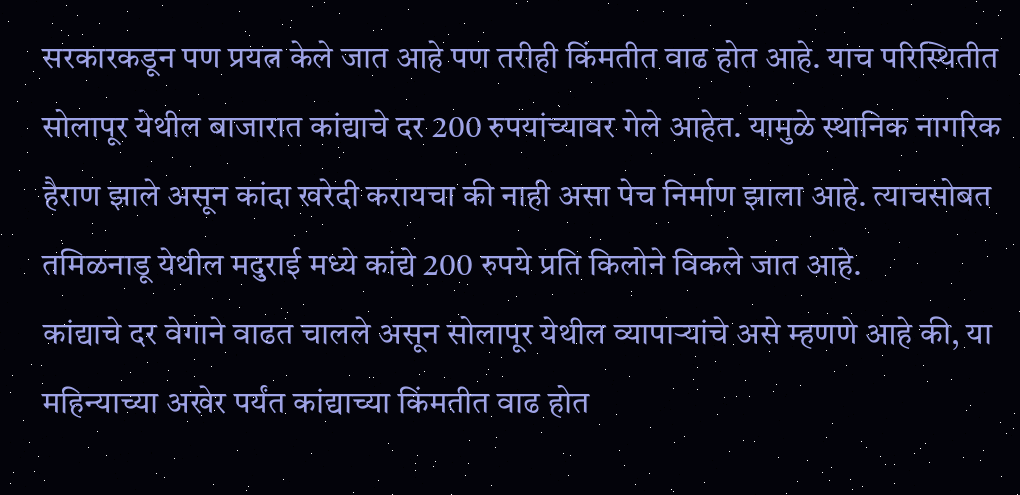सरकारकडून पण प्रयत्न केले जात आहे पण तरीही किंमतीत वाढ होत आहे. याच परिस्थितीत सोलापूर येथील बाजारात कांद्याचे दर 200 रुपयांच्यावर गेले आहेत. यामुळे स्थानिक नागरिक हैराण झाले असून कांदा खरेदी करायचा की नाही असा पेच निर्माण झाला आहे. त्याचसोबत तमिळनाडू येथील मदुराई मध्ये कांद्ये 200 रुपये प्रति किलोने विकले जात आहे.
कांद्याचे दर वेगाने वाढत चालले असून सोलापूर येथील व्यापाऱ्यांचे असे म्हणणे आहे की, या महिन्याच्या अखेर पर्यंत कांद्याच्या किंमतीत वाढ होत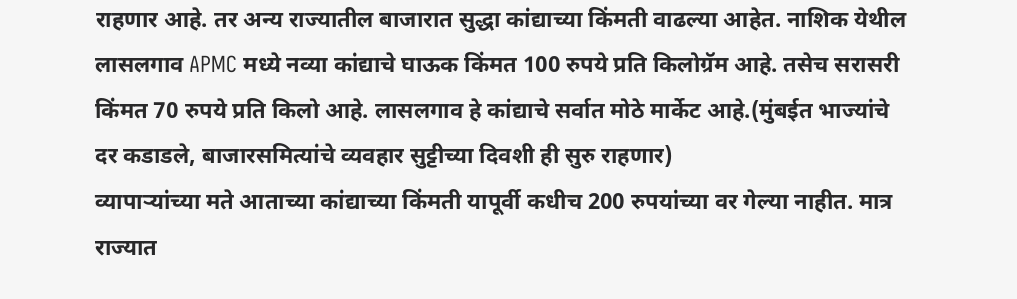राहणार आहे. तर अन्य राज्यातील बाजारात सुद्धा कांद्याच्या किंमती वाढल्या आहेत. नाशिक येथील लासलगाव APMC मध्ये नव्या कांद्याचे घाऊक किंमत 100 रुपये प्रति किलोग्रॅम आहे. तसेच सरासरी किंमत 70 रुपये प्रति किलो आहे. लासलगाव हे कांद्याचे सर्वात मोठे मार्केट आहे.(मुंबईत भाज्यांचे दर कडाडले, बाजारसमित्यांचे व्यवहार सुट्टीच्या दिवशी ही सुरु राहणार)
व्यापाऱ्यांच्या मते आताच्या कांद्याच्या किंमती यापूर्वी कधीच 200 रुपयांच्या वर गेल्या नाहीत. मात्र राज्यात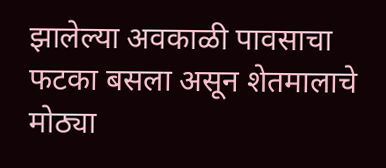झालेल्या अवकाळी पावसाचा फटका बसला असून शेतमालाचे मोठ्या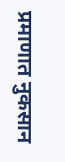प्रमाणात नुकसान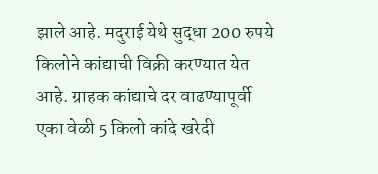झाले आहे. मदुराई येथे सुद्धा 200 रुपये किलोने कांद्याची विक्री करण्यात येत आहे. ग्राहक कांद्याचे दर वाढण्यापूर्वी एका वेळी 5 किलो कांदे खरेदी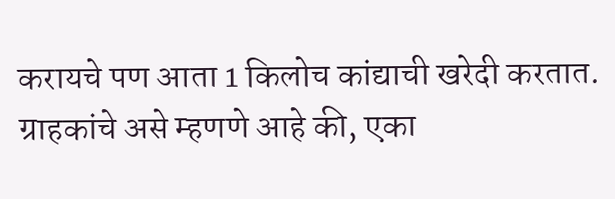करायचे पण आता 1 किलोच कांद्याची खरेदी करतात. ग्राहकांचे असे म्हणणे आहे की, एका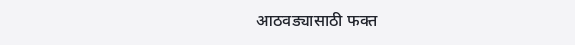आठवड्यासाठी फक्त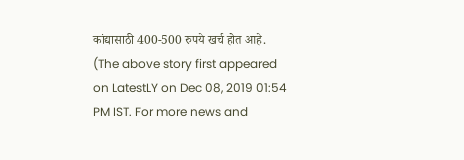कांद्यासाठी 400-500 रुपये खर्च होत आहे.
(The above story first appeared on LatestLY on Dec 08, 2019 01:54 PM IST. For more news and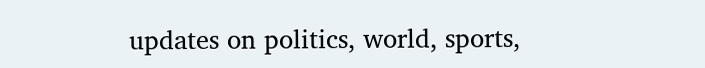updates on politics, world, sports,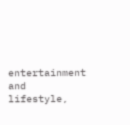entertainment and lifestyle,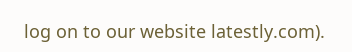log on to our website latestly.com).